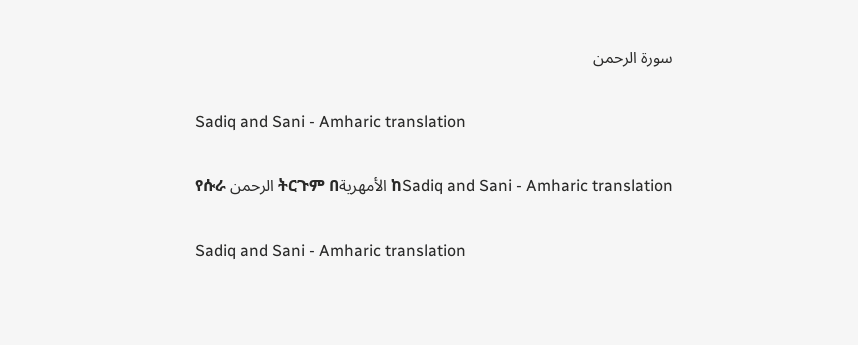سورة الرحمن

Sadiq and Sani - Amharic translation

የሱራ الرحمن ትርጉም በالأمهرية ከSadiq and Sani - Amharic translation

Sadiq and Sani - Amharic translation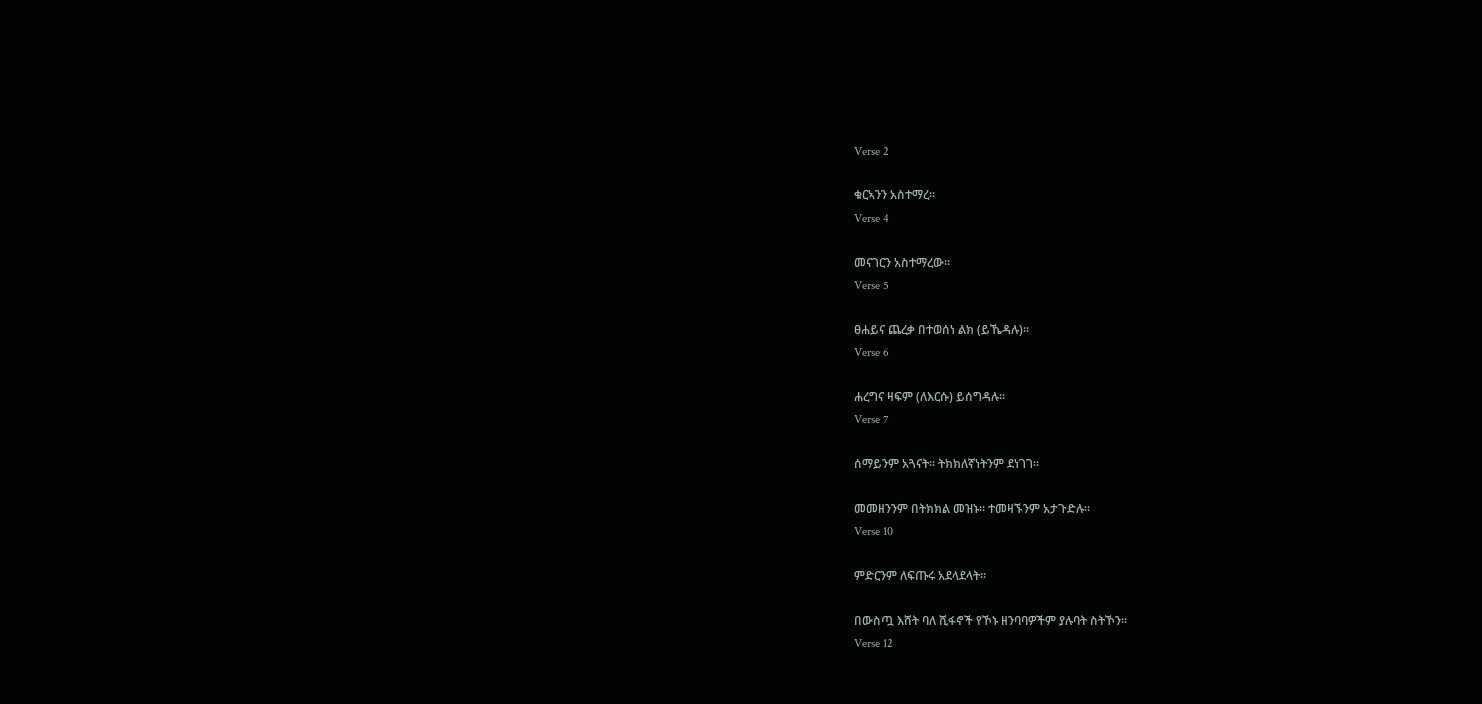Verse 2

ቁርኣንን አስተማረ፡፡
Verse 4

መናገርን አስተማረው፡፡
Verse 5

ፀሐይና ጨረቃ በተወሰነ ልክ (ይኼዳሉ)፡፡
Verse 6

ሐረግና ዛፍም (ለእርሱ) ይሰግዳሉ፡፡
Verse 7

ሰማይንም አጓናት፡፡ ትክክለኛነትንም ደነገገ፡፡

መመዘንንም በትክክል መዝኑ፡፡ ተመዛኙንም አታጉድሉ፡፡
Verse 10

ምድርንም ለፍጡሩ አደላደላት፡፡

በውስጧ እሸት ባለ ሺፋኖች የኾኑ ዘንባባዎችም ያሉባት ስትኾን፡፡
Verse 12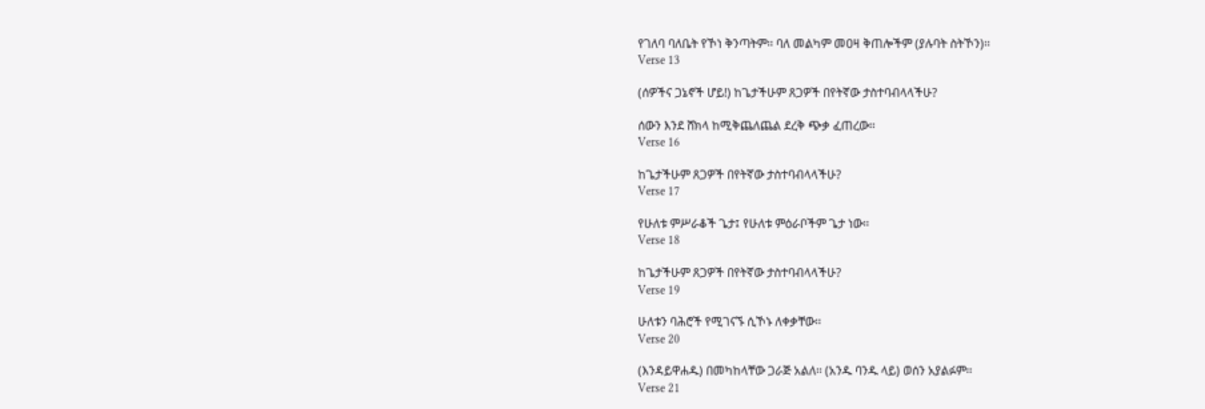የገለባ ባለቤት የኾነ ቅንጣትም፡፡ ባለ መልካም መዐዛ ቅጠሎችም (ያሉባት ስትኾን)፡፡
Verse 13

(ሰዎችና ጋኔኖች ሆይ!) ከጌታችሁም ጸጋዎች በየትኛው ታስተባብላላችሁ?

ሰውን እንደ ሸክላ ከሚቅጨለጨል ደረቅ ጭቃ ፈጠረው፡፡
Verse 16

ከጌታችሁም ጸጋዎች በየትኛው ታስተባብላላችሁ?
Verse 17

የሁለቱ ምሥራቆች ጌታ፤ የሁለቱ ምዕራቦችም ጌታ ነው፡፡
Verse 18

ከጌታችሁም ጸጋዎች በየትኛው ታስተባብላላችሁ?
Verse 19

ሁለቱን ባሕሮች የሚገናኙ ሲኾኑ ለቀቃቸው፡፡
Verse 20

(እንዳይዋሐዱ) በመካከላቸው ጋራጅ አልለ፡፡ (አንዱ ባንዱ ላይ) ወሰን አያልፉም፡፡
Verse 21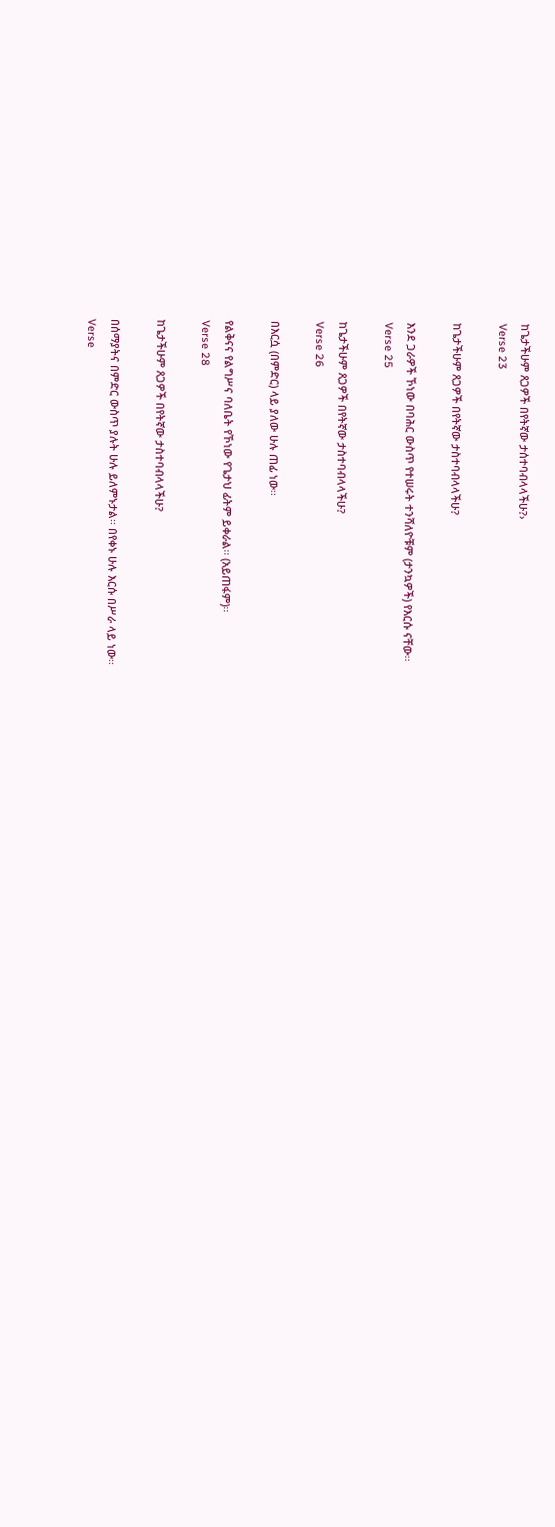ከጌታችሁም ጸጋዎች በየትኛው ታሰተባብላላችሁ?›
Verse 23

ከጌታችሁም ጸጋዎች በየትኛው ታስተባብላላችሁ?

እንደ ጋራዎች ኾነው በባሕር ውስጥ የተሠሩት ተንሻለዮቹም (ታንኳዎች) የእርሱ ናቸው፡፡
Verse 25

ከጌታችሁም ጸጋዎች በየትኛው ታስተባብላላችሁ?
Verse 26

በእርሷ (በምድር) ላይ ያለው ሁሉ ጠፊ ነው፡፡

የልቅናና የልግሥና ባለቤት የኾነው የጌታህ ፊትም ይቀራል፡፡ (አይጠፋም)፡፡
Verse 28

ከጌታችሁም ጸጋዎች በየትኛው ታስተባብላላችሁ?

በሰማያትና በምድር ውስጥ ያሉት ሁሉ ይለምኑታል፡፡ በየቀኑ ሁሉ እርሱ በሥራ ላይ ነው፡፡
Verse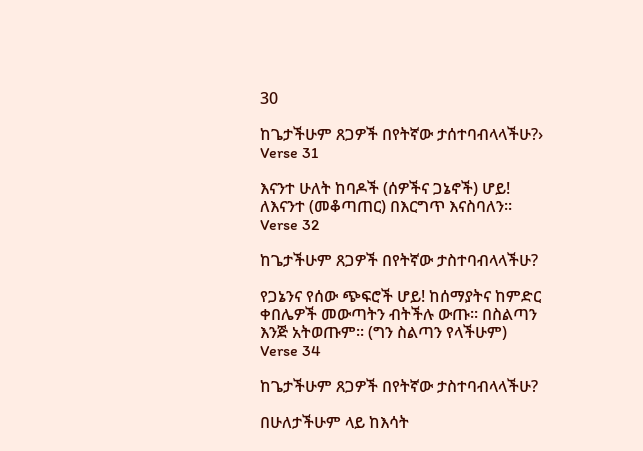30

ከጌታችሁም ጸጋዎች በየትኛው ታሰተባብላላችሁ?›
Verse 31

እናንተ ሁለት ከባዶች (ሰዎችና ጋኔኖች) ሆይ! ለእናንተ (መቆጣጠር) በእርግጥ እናስባለን፡፡
Verse 32

ከጌታችሁም ጸጋዎች በየትኛው ታስተባብላላችሁ?

የጋኔንና የሰው ጭፍሮች ሆይ! ከሰማያትና ከምድር ቀበሌዎች መውጣትን ብትችሉ ውጡ፡፡ በስልጣን እንጅ አትወጡም፡፡ (ግን ስልጣን የላችሁም)
Verse 34

ከጌታችሁም ጸጋዎች በየትኛው ታስተባብላላችሁ?

በሁለታችሁም ላይ ከእሳት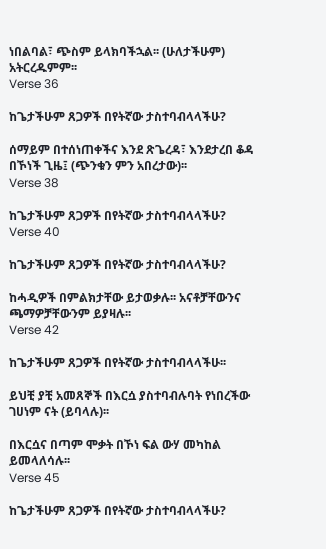ነበልባል፣ ጭስም ይላክባችኋል፡፡ (ሁለታችሁም) አትርረዱምም፡፡
Verse 36

ከጌታችሁም ጸጋዎች በየትኛው ታስተባብላላችሁ?

ሰማይም በተሰነጠቀችና እንደ ጽጌረዳ፣ እንደታረበ ቆዳ በኾነች ጊዜ፤ (ጭንቁን ምን አበረታው)፡፡
Verse 38

ከጌታችሁም ጸጋዎች በየትኛው ታስተባብላላችሁ?
Verse 40

ከጌታችሁም ጸጋዎች በየትኛው ታስተባብላላችሁ?

ከሓዲዎች በምልክታቸው ይታወቃሉ፡፡ አናቶቻቸውንና ጫማዎቻቸውንም ይያዛሉ፡፡
Verse 42

ከጌታችሁም ጸጋዎች በየትኛው ታስተባብላላችሁ፡፡

ይህቺ ያቺ አመጸኞች በእርሷ ያስተባብሉባት የነበረችው ገሀነም ናት (ይባላሉ)፡፡

በእርሷና በጣም ሞቃት በኾነ ፍል ውሃ መካከል ይመላለሳሉ፡፡
Verse 45

ከጌታችሁም ጸጋዎች በየትኛው ታስተባብላላችሁ?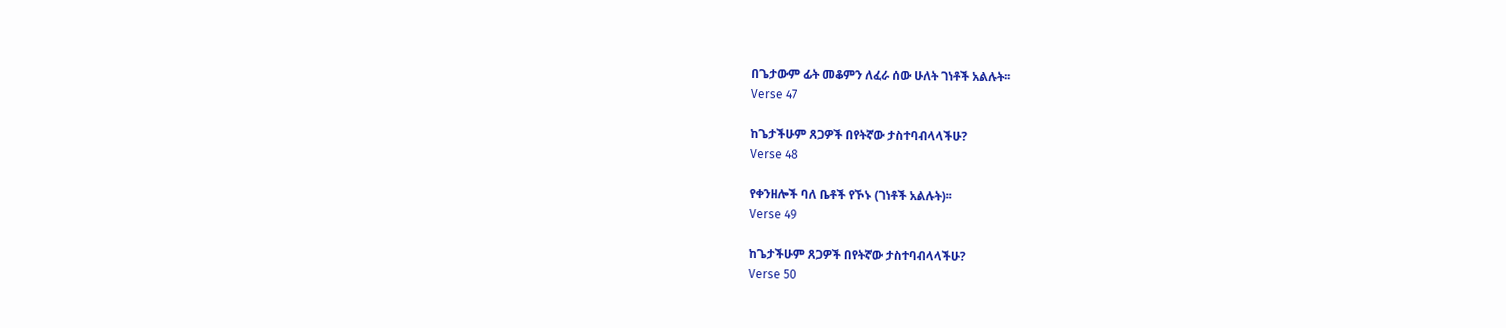በጌታውም ፊት መቆምን ለፈራ ሰው ሁለት ገነቶች አልሉት፡፡
Verse 47

ከጌታችሁም ጸጋዎች በየትኛው ታስተባብላላችሁ?
Verse 48

የቀንዘሎች ባለ ቤቶች የኾኑ (ገነቶች አልሉት)፡፡
Verse 49

ከጌታችሁም ጸጋዎች በየትኛው ታስተባብላላችሁ?
Verse 50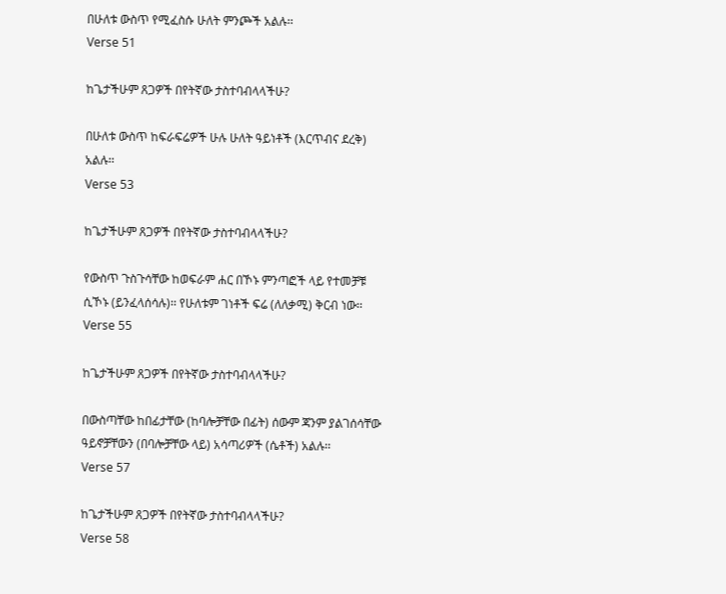በሁለቱ ውስጥ የሚፈስሱ ሁለት ምንጮች አልሉ፡፡
Verse 51

ከጌታችሁም ጸጋዎች በየትኛው ታስተባብላላችሁ?

በሁለቱ ውስጥ ከፍራፍሬዎች ሁሉ ሁለት ዓይነቶች (እርጥብና ደረቅ) አልሉ፡፡
Verse 53

ከጌታችሁም ጸጋዎች በየትኛው ታስተባብላላችሁ?

የውስጥ ጉስጉሳቸው ከወፍራም ሐር በኾኑ ምንጣፎች ላይ የተመቻቹ ሲኾኑ (ይንፈላሰሳሉ)፡፡ የሁለቱም ገነቶች ፍሬ (ለለቃሚ) ቅርብ ነው፡፡
Verse 55

ከጌታችሁም ጸጋዎች በየትኛው ታስተባብላላችሁ?

በውስጣቸው ከበፊታቸው (ከባሎቻቸው በፊት) ሰውም ጃንም ያልገሰሳቸው ዓይኖቻቸውን (በባሎቻቸው ላይ) አሳጣሪዎች (ሴቶች) አልሉ፡፡
Verse 57

ከጌታችሁም ጸጋዎች በየትኛው ታስተባብላላችሁ?
Verse 58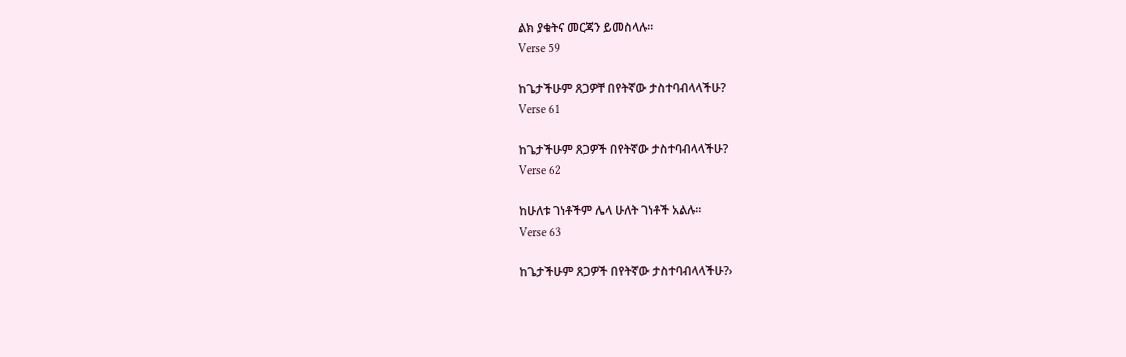ልክ ያቁትና መርጃን ይመስላሉ፡፡
Verse 59

ከጌታችሁም ጸጋዎቸ በየትኛው ታስተባብላላችሁ?
Verse 61

ከጌታችሁም ጸጋዎች በየትኛው ታስተባብላላችሁ?
Verse 62

ከሁለቱ ገነቶችም ሌላ ሁለት ገነቶች አልሉ፡፡
Verse 63

ከጌታችሁም ጸጋዎች በየትኛው ታስተባብላላችሁ?›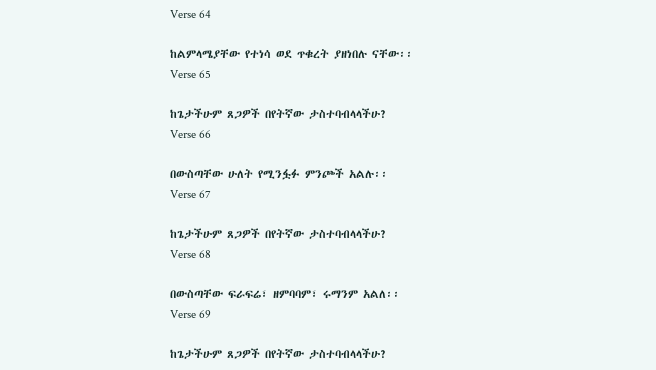Verse 64

ከልምላሜያቸው የተነሳ ወደ ጥቁረት ያዘነበሉ ናቸው፡፡
Verse 65

ከጌታችሁም ጸጋዎች በየትኛው ታስተባብላላችሁ?
Verse 66

በውስጣቸው ሁለት የሚንፏፉ ምንጮች አልሉ፡፡
Verse 67

ከጌታችሁም ጸጋዎች በየትኛው ታስተባብላላችሁ?
Verse 68

በውስጣቸው ፍራፍሬ፣ ዘምባባም፣ ሩማንም አልለ፡፡
Verse 69

ከጌታችሁም ጸጋዎች በየትኛው ታስተባብላላችሁ?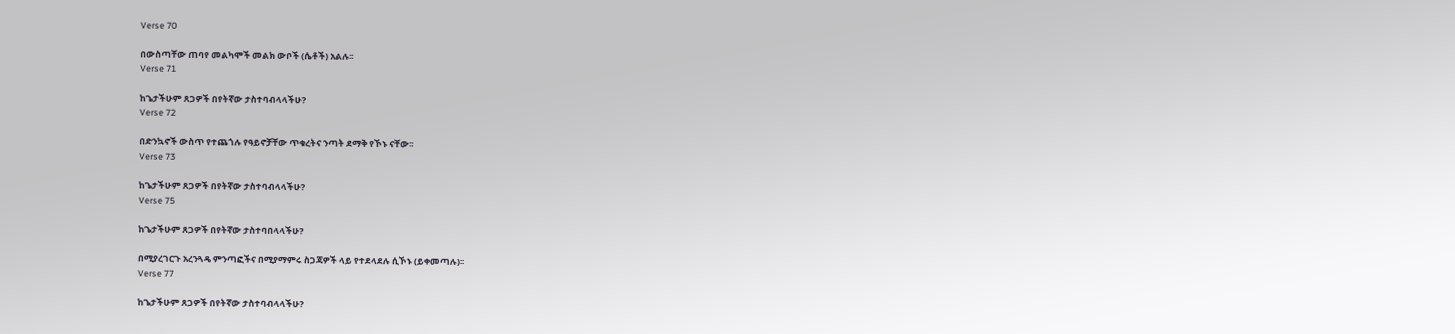Verse 70

በውስጣቸው ጠባየ መልካሞች መልክ ውቦች (ሴቶች) አልሉ፡፡
Verse 71

ከጌታችሁም ጸጋዎች በየትኛው ታስተባብላላችሁ?
Verse 72

በድንኳኖች ውስጥ የተጨጎሉ የዓይኖቻቸው ጥቁረትና ንጣት ደማቅ የኾኑ ናቸው፡፡
Verse 73

ከጌታችሁም ጸጋዎች በየትኛው ታስተባብላላችሁ?
Verse 75

ከጌታችሁም ጸጋዎች በየትኛው ታስተባበላላችሁ?

በሚያረገርጉ አረንጓዴ ምንጣፎችና በሚያማምሩ ስጋጃዎች ላይ የተደላደሉ ሲኾኑ (ይቀመጣሉ)፡፡
Verse 77

ከጌታችሁም ጸጋዎች በየትኛው ታስተባብላላችሁ?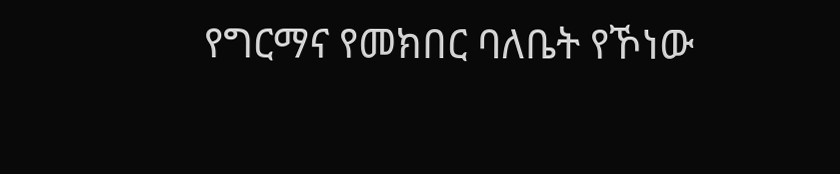የግርማና የመክበር ባለቤት የኾነው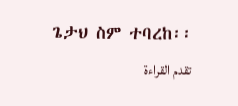ጌታህ ስም ተባረከ፡፡
تقدم القراءة